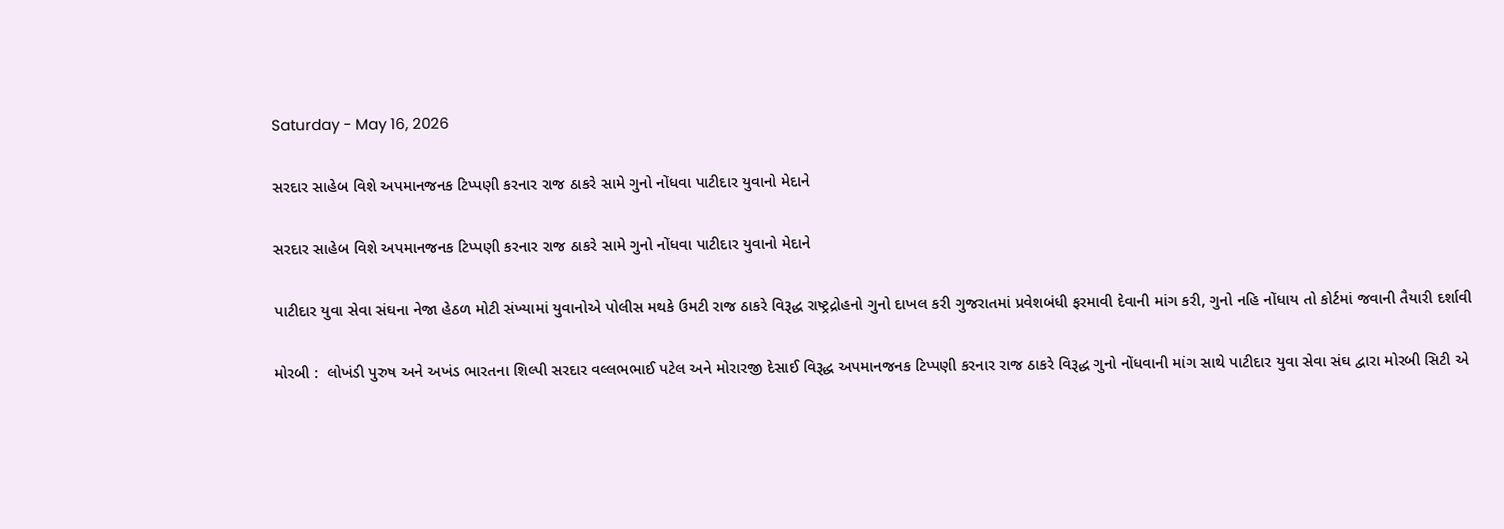Saturday - May 16, 2026

સરદાર સાહેબ વિશે અપમાનજનક ટિપ્પણી કરનાર રાજ ઠાકરે સામે ગુનો નોંધવા પાટીદાર યુવાનો મેદાને

સરદાર સાહેબ વિશે અપમાનજનક ટિપ્પણી કરનાર રાજ ઠાકરે સામે ગુનો નોંધવા પાટીદાર યુવાનો મેદાને

પાટીદાર યુવા સેવા સંઘના નેજા હેઠળ મોટી સંખ્યામાં યુવાનોએ પોલીસ મથકે ઉમટી રાજ ઠાકરે વિરૂદ્ધ રાષ્ટ્રદ્રોહનો ગુનો દાખલ કરી ગુજરાતમાં પ્રવેશબંધી ફરમાવી દેવાની માંગ કરી, ગુનો નહિ નોંધાય તો કોર્ટમાં જવાની તૈયારી દર્શાવી

મોરબી :  લોખંડી પુરુષ અને અખંડ ભારતના શિલ્પી સરદાર વલ્લભભાઈ પટેલ અને મોરારજી દેસાઈ વિરૂદ્ધ અપમાનજનક ટિપ્પણી કરનાર રાજ ઠાકરે વિરૂદ્ધ ગુનો નોંધવાની માંગ સાથે પાટીદાર યુવા સેવા સંઘ દ્વારા મોરબી સિટી એ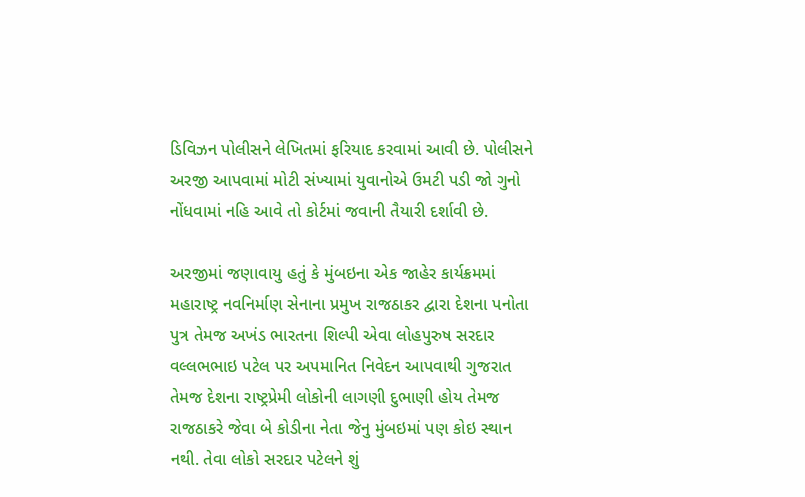ડિવિઝન પોલીસને લેખિતમાં ફરિયાદ કરવામાં આવી છે. પોલીસને અરજી આપવામાં મોટી સંખ્યામાં યુવાનોએ ઉમટી પડી જો ગુનો નોંધવામાં નહિ આવે તો કોર્ટમાં જવાની તૈયારી દર્શાવી છે.

અરજીમાં જણાવાયુ હતું કે મુંબઇના એક જાહેર કાર્યક્રમમાં મહારાષ્ટ્ર નવનિર્માણ સેનાના પ્રમુખ રાજઠાકર દ્વારા દેશના પનોતા પુત્ર તેમજ અખંડ ભારતના શિલ્પી એવા લોહપુરુષ સરદાર વલ્લભભાઇ પટેલ પર અપમાનિત નિવેદન આપવાથી ગુજરાત તેમજ દેશના રાષ્ટ્રપ્રેમી લોકોની લાગણી દુભાણી હોય તેમજ રાજઠાકરે જેવા બે કોડીના નેતા જેનુ મુંબઇમાં પણ કોઇ સ્થાન નથી. તેવા લોકો સરદાર પટેલને શું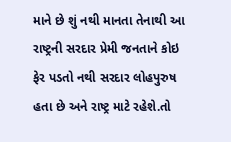માને છે શું નથી માનતા તેનાથી આ રાષ્ટ્રની સરદાર પ્રેમી જનતાને કોઇ ફેર પડતો નથી સરદાર લોહપુરુષ હતા છે અને રાષ્ટ્ર માટે રહેશે.તો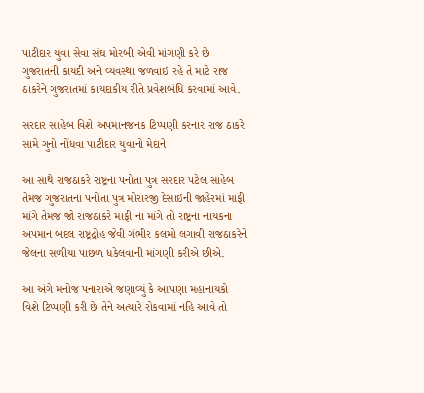પાટીદાર યુવા સેવા સંઘ મોરબી એવી માંગણી કરે છે ગુજરાતની કાયદી અને વ્યવસ્થા જળવાઇ રહે તે માટે રાજ ઠાકરેને ગુજરાતમાં કાયદાકીય રીતે પ્રવેશબંધિ કરવામાં આવે.

સરદાર સાહેબ વિશે અપમાનજનક ટિપ્પણી કરનાર રાજ ઠાકરે સામે ગુનો નોંધવા પાટીદાર યુવાનો મેદાને

આ સાથે રાજઠાકરે રાષ્ટ્રના પનોતા પુત્ર સરદાર પટેલ સાહેબ તેમજ ગુજરાતના પનોતા પુત્ર મોરારજી દેસાઇની જાહેરમાં માફી માંગે તેમજ જો રાજઠાકરે માફી ના માંગે તો રાષ્ટ્રના નાયકના અપમાન બદલ રાષ્ટ્રદ્રોહ જેવી ગંભીર કલમો લગાવી રાજઠાકરેને જેલના સળીયા પાછળ ધકેલવાની માંગણી કરીએ છીએ.

આ અંગે મનોજ પનારાએ જણાવ્યું કે આપણા મહાનાયકો વિશે ટિપ્પણી કરી છે તેને અત્યારે રોકવામાં નહિ આવે તો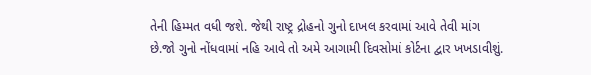તેની હિમ્મત વધી જશે. જેથી રાષ્ટ્ર દ્રોહનો ગુનો દાખલ કરવામાં આવે તેવી માંગ છે.જો ગુનો નોંધવામાં નહિ આવે તો અમે આગામી દિવસોમાં કોર્ટના દ્વાર ખખડાવીશું.